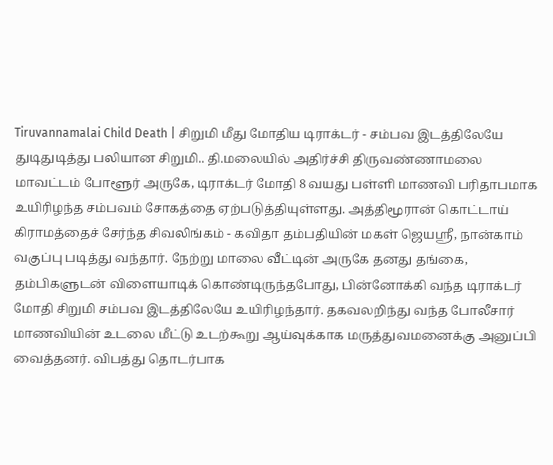Tiruvannamalai Child Death | சிறுமி மீது மோதிய டிராக்டர் - சம்பவ இடத்திலேயே துடிதுடித்து பலியான சிறுமி.. தி.மலையில் அதிர்ச்சி திருவண்ணாமலை மாவட்டம் போளூர் அருகே, டிராக்டர் மோதி 8 வயது பள்ளி மாணவி பரிதாபமாக உயிரிழந்த சம்பவம் சோகத்தை ஏற்படுத்தியுள்ளது. அத்திமூரான் கொட்டாய் கிராமத்தைச் சேர்ந்த சிவலிங்கம் - கவிதா தம்பதியின் மகள் ஜெயஸ்ரீ, நான்காம் வகுப்பு படித்து வந்தார். நேற்று மாலை வீட்டின் அருகே தனது தங்கை, தம்பிகளுடன் விளையாடிக் கொண்டிருந்தபோது, பின்னோக்கி வந்த டிராக்டர் மோதி சிறுமி சம்பவ இடத்திலேயே உயிரிழந்தார். தகவலறிந்து வந்த போலீசார் மாணவியின் உடலை மீட்டு உடற்கூறு ஆய்வுக்காக மருத்துவமனைக்கு அனுப்பி வைத்தனர். விபத்து தொடர்பாக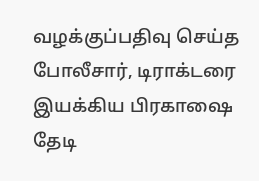வழக்குப்பதிவு செய்த போலீசார், டிராக்டரை இயக்கிய பிரகாஷை தேடி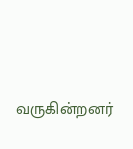வருகின்றனர்